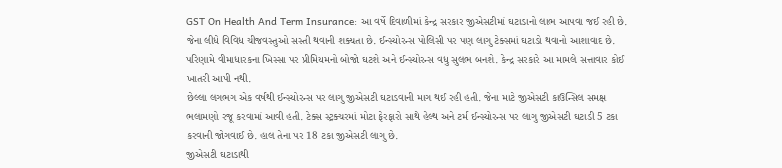GST On Health And Term Insurance: આ વર્ષે દિવાળીમાં કેન્દ્ર સરકાર જીએસટીમાં ઘટાડાનો લાભ આપવા જઈ રહી છે. જેના લીધે વિવિધ ચીજવસ્તુઓ સસ્તી થવાની શક્યતા છે. ઈન્સ્યોરન્સ પોલિસી પર પણ લાગુ ટેક્સમાં ઘટાડો થવાનો આશાવાદ છે. પરિણામે વીમાધારકના ખિસ્સા પર પ્રીમિયમનો બોજો ઘટશે અને ઈન્સ્યોરન્સ વધુ સુલભ બનશે. કેન્દ્ર સરકારે આ મામલે સત્તાવાર કોઈ ખાતરી આપી નથી.
છેલ્લા લગભગ એક વર્ષથી ઈન્સ્યોરન્સ પર લાગુ જીએસટી ઘટાડવાની માગ થઈ રહી હતી. જેના માટે જીએસટી કાઉન્સિલ સમક્ષ ભલામણો રજૂ કરવામાં આવી હતી. ટેક્સ સ્ટ્રક્ચરમાં મોટા ફેરફારો સાથે હેલ્થ અને ટર્મ ઈન્સ્યોરન્સ પર લાગુ જીએસટી ઘટાડી 5 ટકા કરવાની જોગવાઈ છે. હાલ તેના પર 18 ટકા જીએસટી લાગુ છે.
જીએસટી ઘટાડાથી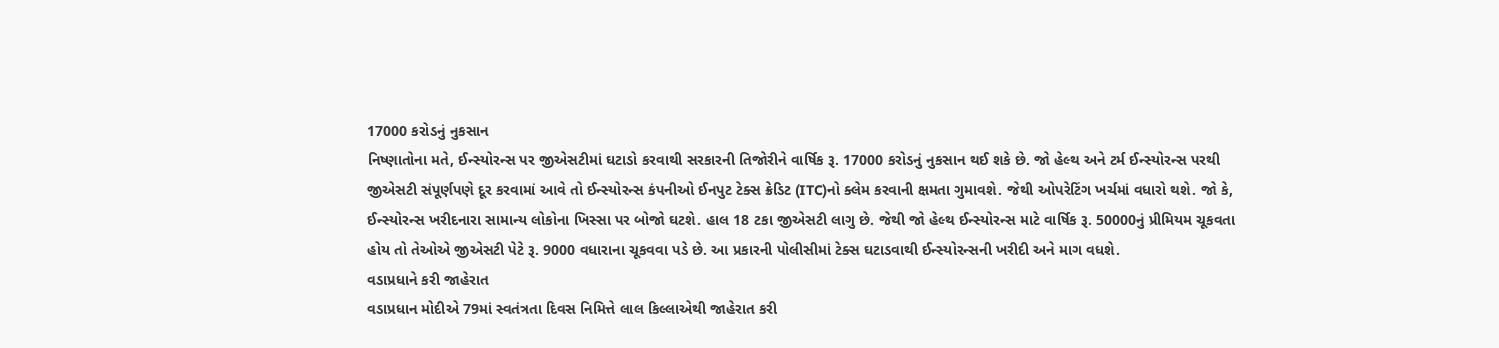17000 કરોડનું નુકસાન
નિષ્ણાતોના મતે, ઈન્સ્યોરન્સ પર જીએસટીમાં ઘટાડો કરવાથી સરકારની તિજોરીને વાર્ષિક રૂ. 17000 કરોડનું નુકસાન થઈ શકે છે. જો હેલ્થ અને ટર્મ ઈન્સ્યોરન્સ પરથી જીએસટી સંપૂર્ણપણે દૂર કરવામાં આવે તો ઈન્સ્યોરન્સ કંપનીઓ ઈનપુટ ટેક્સ ક્રેડિટ (ITC)નો ક્લેમ કરવાની ક્ષમતા ગુમાવશે. જેથી ઓપરેટિંગ ખર્ચમાં વધારો થશે. જો કે, ઈન્સ્યોરન્સ ખરીદનારા સામાન્ય લોકોના ખિસ્સા પર બોજો ઘટશે. હાલ 18 ટકા જીએસટી લાગુ છે. જેથી જો હેલ્થ ઈન્સ્યોરન્સ માટે વાર્ષિક રૂ. 50000નું પ્રીમિયમ ચૂકવતા હોય તો તેઓએ જીએસટી પેટે રૂ. 9000 વધારાના ચૂકવવા પડે છે. આ પ્રકારની પોલીસીમાં ટેક્સ ઘટાડવાથી ઈન્સ્યોરન્સની ખરીદી અને માગ વધશે.
વડાપ્રધાને કરી જાહેરાત
વડાપ્રધાન મોદીએ 79માં સ્વતંત્રતા દિવસ નિમિત્તે લાલ કિલ્લાએથી જાહેરાત કરી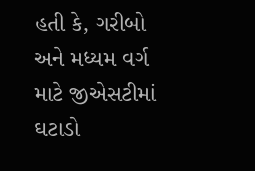હતી કે, ગરીબો અને મધ્યમ વર્ગ માટે જીએસટીમાં ઘટાડો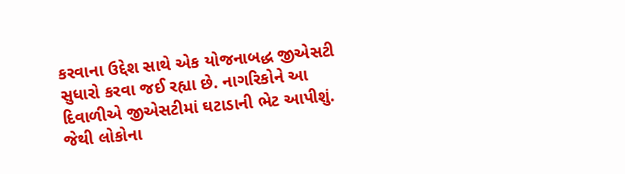કરવાના ઉદ્દેશ સાથે એક યોજનાબદ્ધ જીએસટી સુધારો કરવા જઈ રહ્યા છે. નાગરિકોને આ દિવાળીએ જીએસટીમાં ઘટાડાની ભેટ આપીશું. જેથી લોકોના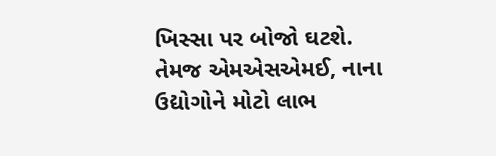ખિસ્સા પર બોજો ઘટશે. તેમજ એમએસએમઈ, નાના ઉદ્યોગોને મોટો લાભ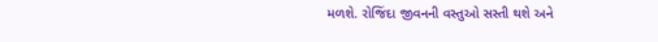મળશે. રોજિંદા જીવનની વસ્તુઓ સસ્તી થશે અને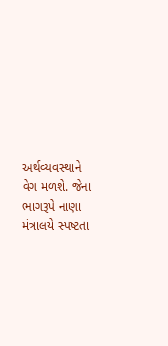અર્થવ્યવસ્થાને વેગ મળશે. જેના ભાગરૂપે નાણા મંત્રાલયે સ્પષ્ટતા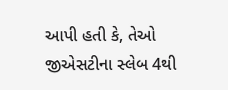આપી હતી કે, તેઓ જીએસટીના સ્લેબ 4થી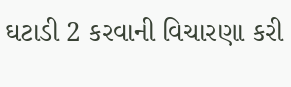ઘટાડી 2 કરવાની વિચારણા કરી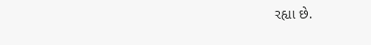રહ્યા છે.